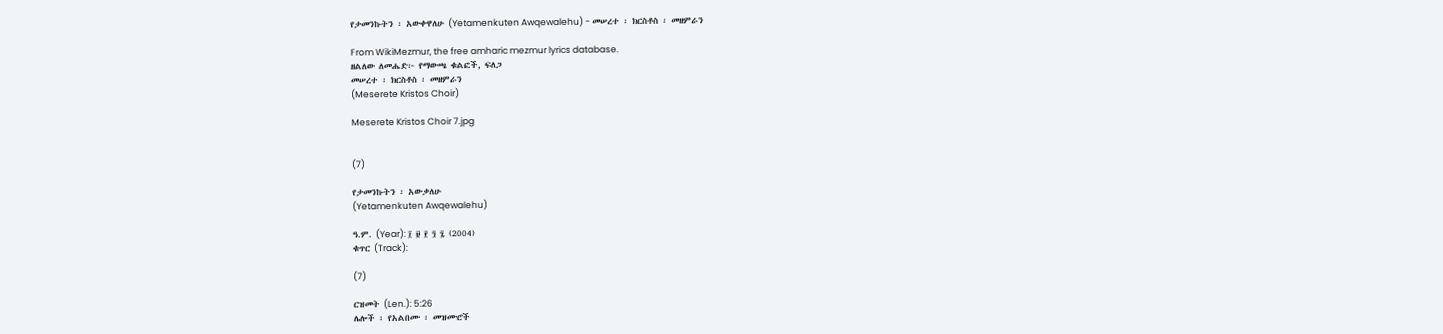የታመንኩትን ፡ አውቀዋለሁ (Yetamenkuten Awqewalehu) - መሠረተ ፡ ክርስቶስ ፡ መዘምራን

From WikiMezmur, the free amharic mezmur lyrics database.
ዘልለው ለመሔድ፦ የማውጫ ቁልፎች, ፍለጋ
መሠረተ ፡ ክርስቶስ ፡ መዘምራን
(Meserete Kristos Choir)

Meserete Kristos Choir 7.jpg


(7)

የታመንኩትን ፡ አውቃለሁ
(Yetamenkuten Awqewalehu)

ዓ.ም. (Year): ፲ ፱ ፻ ፺ ፯ (2004)
ቁጥር (Track):

(7)

ርዝመት (Len.): 5:26
ሌሎች ፡ የአልበሙ ፡ መዝሙሮች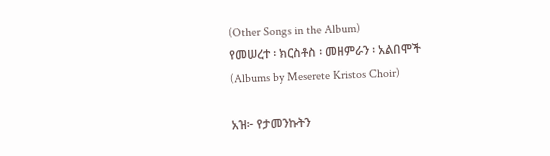(Other Songs in the Album)
የመሠረተ ፡ ክርስቶስ ፡ መዘምራን ፡ አልበሞች
(Albums by Meserete Kristos Choir)

አዝ፦ የታመንኩትን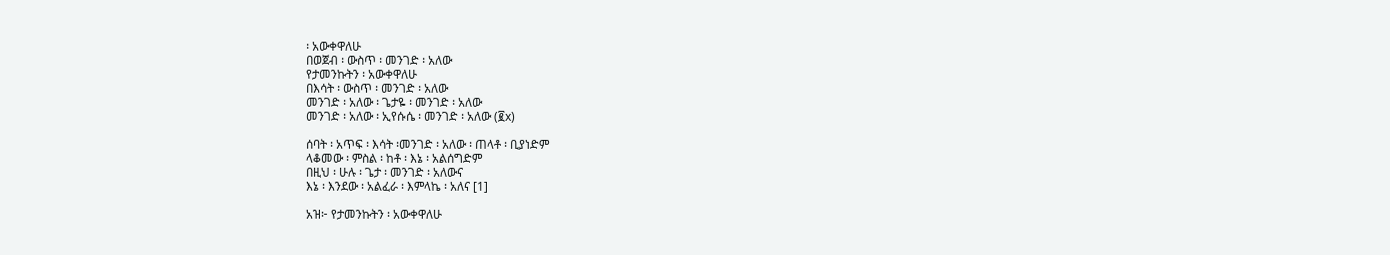፡ አውቀዋለሁ
በወጀብ ፡ ውስጥ ፡ መንገድ ፡ አለው
የታመንኩትን ፡ አውቀዋለሁ
በእሳት ፡ ውስጥ ፡ መንገድ ፡ አለው
መንገድ ፡ አለው ፡ ጌታዬ ፡ መንገድ ፡ አለው
መንገድ ፡ አለው ፡ ኢየሱሴ ፡ መንገድ ፡ አለው (፪x)

ሰባት ፡ አጥፍ ፡ እሳት ፡መንገድ ፡ አለው ፡ ጠላቶ ፡ ቢያነድም
ላቆመው ፡ ምስል ፡ ከቶ ፡ እኔ ፡ አልሰግድም
በዚህ ፡ ሁሉ ፡ ጌታ ፡ መንገድ ፡ አለውና
እኔ ፡ እንደው ፡ አልፈራ ፡ እምላኬ ፡ አለና [1]

አዝ፦ የታመንኩትን ፡ አውቀዋለሁ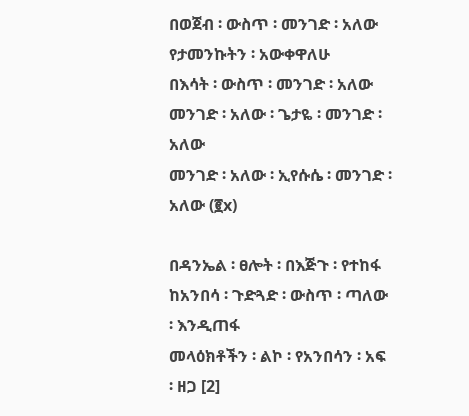በወጀብ ፡ ውስጥ ፡ መንገድ ፡ አለው
የታመንኩትን ፡ አውቀዋለሁ
በእሳት ፡ ውስጥ ፡ መንገድ ፡ አለው
መንገድ ፡ አለው ፡ ጌታዬ ፡ መንገድ ፡ አለው
መንገድ ፡ አለው ፡ ኢየሱሴ ፡ መንገድ ፡ አለው (፪x)

በዳንኤል ፡ ፀሎት ፡ በእጅጉ ፡ የተከፋ
ከአንበሳ ፡ ጉድጓድ ፡ ውስጥ ፡ ጣለው ፡ እንዲጠፋ
መላዕክቶችን ፡ ልኮ ፡ የአንበሳን ፡ አፍ ፡ ዘጋ [2]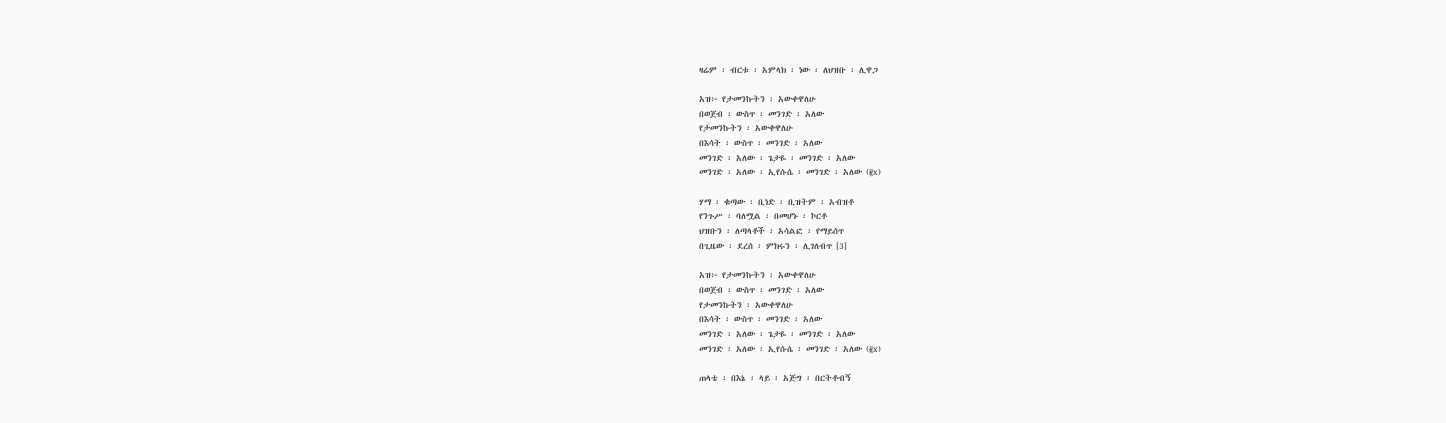ዛሬም ፡ ብርቱ ፡ አምላክ ፡ ነው ፡ ለህዝቡ ፡ ሊዋጋ

አዝ፦ የታመንኩትን ፡ አውቀዋለሁ
በወጀብ ፡ ውስጥ ፡ መንገድ ፡ አለው
የታመንኩትን ፡ አውቀዋለሁ
በእሳት ፡ ውስጥ ፡ መንገድ ፡ አለው
መንገድ ፡ አለው ፡ ጌታዬ ፡ መንገድ ፡ አለው
መንገድ ፡ አለው ፡ ኢየሱሴ ፡ መንገድ ፡ አለው (፪x)

ሃማ ፡ ቁጣው ፡ ቢነድ ፡ ቢዝትም ፡ አብዝቶ
የንጉሥ ፡ ባለሟል ፡ በመሆኑ ፡ ኮርቶ
ህዝቡን ፡ ለጣላቶች ፡ አሳልፎ ፡ የማይሰጥ
በጊዜው ፡ ደረሰ ፡ ምክሩን ፡ ሊገለብጥ [3]

አዝ፦ የታመንኩትን ፡ አውቀዋለሁ
በወጀብ ፡ ውስጥ ፡ መንገድ ፡ አለው
የታመንኩትን ፡ አውቀዋለሁ
በእሳት ፡ ውስጥ ፡ መንገድ ፡ አለው
መንገድ ፡ አለው ፡ ጌታዬ ፡ መንገድ ፡ አለው
መንገድ ፡ አለው ፡ ኢየሱሴ ፡ መንገድ ፡ አለው (፪x)

ጠላቴ ፡ በእኔ ፡ ላይ ፡ አጅግ ፡ በርትቶብኝ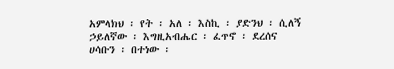አምላክህ ፡ የት ፡ አለ ፡ እስኪ ፡ ያድንህ ፡ ሲለኝ
ኃይለኛው ፡ እግዚአብሔር ፡ ፈጥኖ ፡ ደረሰና
ሀሳቡን ፡ በተነው ፡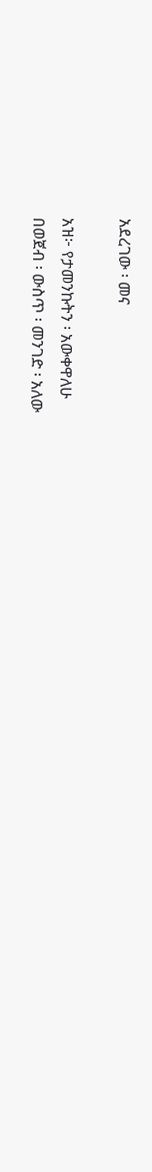አደረገው ፡ መና

አዝ፦ የታመንኩትን ፡ አውቀዋለሁ
በወጀብ ፡ ውስጥ ፡ መንገድ ፡ አለው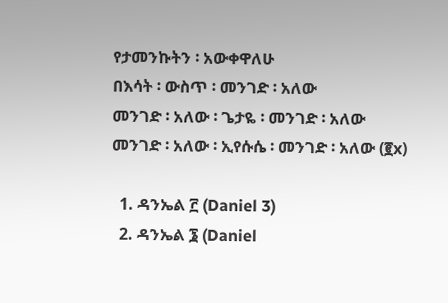የታመንኩትን ፡ አውቀዋለሁ
በእሳት ፡ ውስጥ ፡ መንገድ ፡ አለው
መንገድ ፡ አለው ፡ ጌታዬ ፡ መንገድ ፡ አለው
መንገድ ፡ አለው ፡ ኢየሱሴ ፡ መንገድ ፡ አለው (፪x)

  1. ዳንኤል ፫ (Daniel 3)
  2. ዳንኤል ፮ (Daniel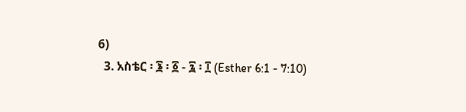6)
  3. አስቴር ፡ ፮ ፡ ፩ - ፯ ፡ ፲ (Esther 6:1 - 7:10)